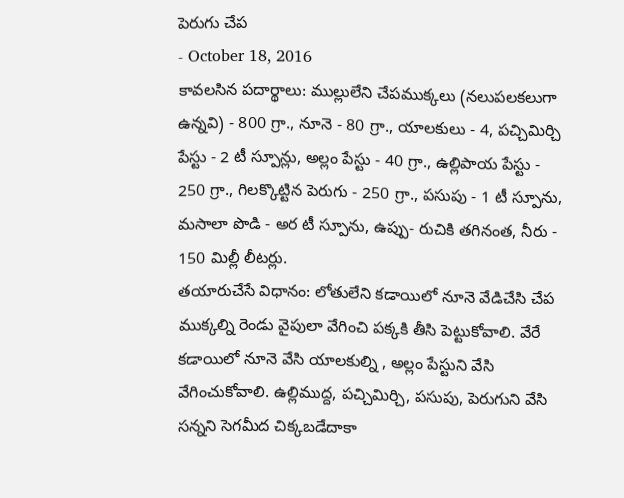పెరుగు చేప
- October 18, 2016
కావలసిన పదార్థాలు: ముల్లులేని చేపముక్కలు (నలుపలకలుగా ఉన్నవి) - 800 గ్రా., నూనె - 80 గ్రా., యాలకులు - 4, పచ్చిమిర్చి పేస్టు - 2 టీ స్పూన్లు, అల్లం పేస్టు - 40 గ్రా., ఉల్లిపాయ పేస్టు - 250 గ్రా., గిలక్కొట్టిన పెరుగు - 250 గ్రా., పసుపు - 1 టీ స్పూను, మసాలా పొడి - అర టీ స్పూను, ఉప్పు- రుచికి తగినంత, నీరు - 150 మిల్లీ లీటర్లు.
తయారుచేసే విధానం: లోతులేని కడాయిలో నూనె వేడిచేసి చేప ముక్కల్ని రెండు వైపులా వేగించి పక్కకి తీసి పెట్టుకోవాలి. వేరే కడాయిలో నూనె వేసి యాలకుల్ని , అల్లం పేస్టుని వేసి వేగించుకోవాలి. ఉల్లిముద్ద, పచ్చిమిర్చి, పసుపు, పెరుగుని వేసి సన్నని సెగమీద చిక్కబడేదాకా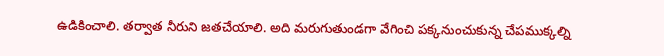ఉడికించాలి. తర్వాత నీరుని జతచేయాలి. అది మరుగుతుండగా వేగించి పక్కనుంచుకున్న చేపముక్కల్ని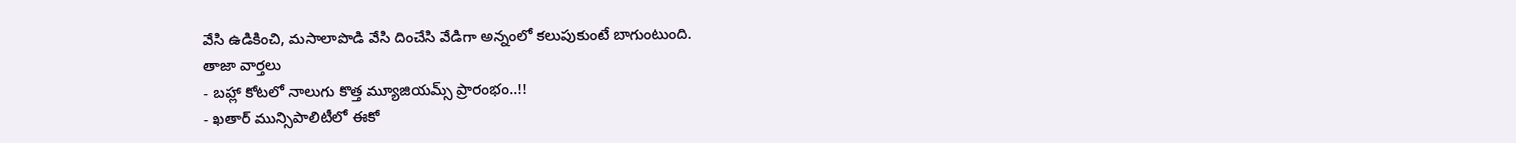వేసి ఉడికించి, మసాలాపొడి వేసి దించేసి వేడిగా అన్నంలో కలుపుకుంటే బాగుంటుంది.
తాజా వార్తలు
- బహ్లా కోటలో నాలుగు కొత్త మ్యూజియమ్స్ ప్రారంభం..!!
- ఖతార్ మున్సిపాలిటీలో ఈకో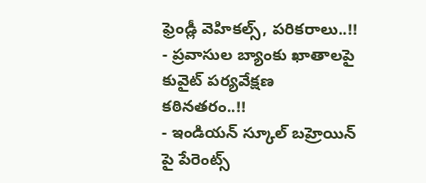ఫ్రెండ్లీ వెహికల్స్, పరికరాలు..!!
- ప్రవాసుల బ్యాంకు ఖాతాలపై కువైట్ పర్యవేక్షణ కఠినతరం..!!
- ఇండియన్ స్కూల్ బహ్రెయిన్ పై పేరెంట్స్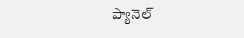ప్యానెల్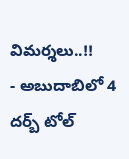విమర్శలు..!!
- అబుదాబిలో 4 దర్బ్ టోల్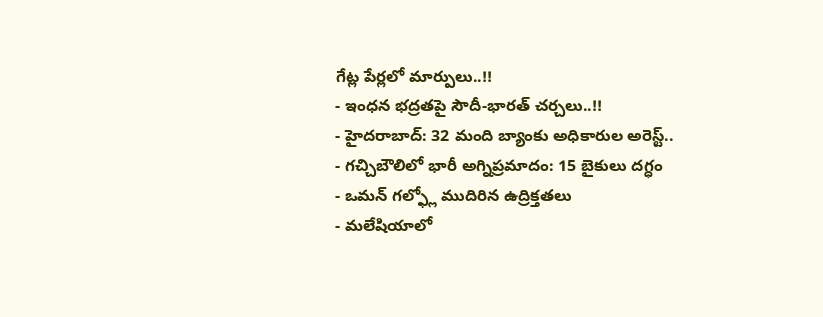గేట్ల పేర్లలో మార్పులు..!!
- ఇంధన భద్రతపై సౌదీ-భారత్ చర్చలు..!!
- హైదరాబాద్: 32 మంది బ్యాంకు అధికారుల అరెస్ట్..
- గచ్చిబౌలిలో భారీ అగ్నిప్రమాదం: 15 బైకులు దగ్ధం
- ఒమన్ గల్ఫ్లో ముదిరిన ఉద్రిక్తతలు
- మలేషియాలో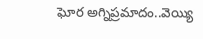ఘోర అగ్నిప్రమాదం..వెయ్యి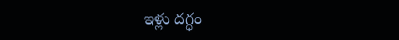ఇళ్లు దగ్ధం